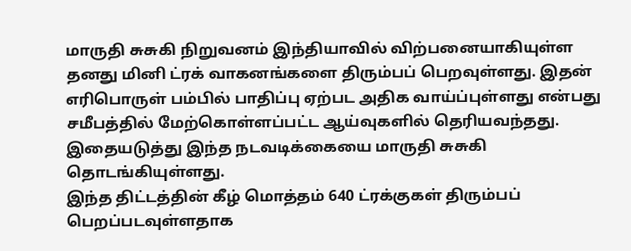மாருதி சுசுகி நிறுவனம் இந்தியாவில் விற்பனையாகியுள்ள தனது மினி ட்ரக் வாகனங்களை திரும்பப் பெறவுள்ளது. இதன் எரிபொருள் பம்பில் பாதிப்பு ஏற்பட அதிக வாய்ப்புள்ளது என்பது சமீபத்தில் மேற்கொள்ளப்பட்ட ஆய்வுகளில் தெரியவந்தது. இதையடுத்து இந்த நடவடிக்கையை மாருதி சுசுகி தொடங்கியுள்ளது.
இந்த திட்டத்தின் கீழ் மொத்தம் 640 ட்ரக்குகள் திரும்பப் பெறப்படவுள்ளதாக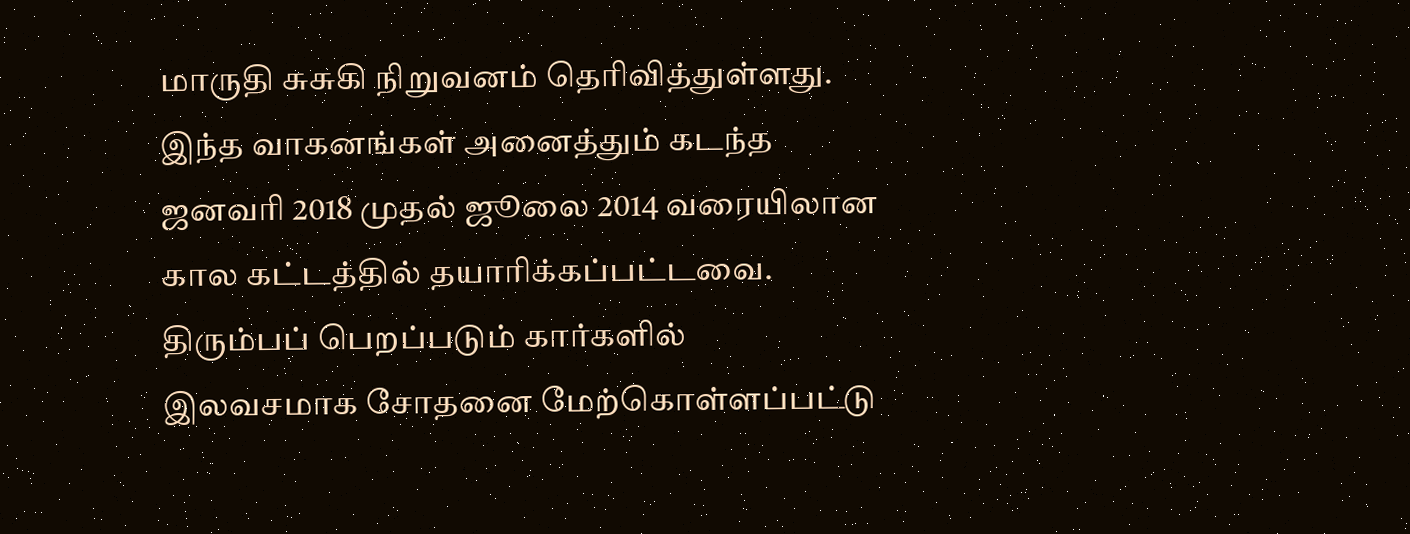மாருதி சுசுகி நிறுவனம் தெரிவித்துள்ளது. இந்த வாகனங்கள் அனைத்தும் கடந்த ஜனவரி 2018 முதல் ஜூலை 2014 வரையிலான கால கட்டத்தில் தயாரிக்கப்பட்டவை.
திரும்பப் பெறப்படும் கார்களில் இலவசமாக சோதனை மேற்கொள்ளப்பட்டு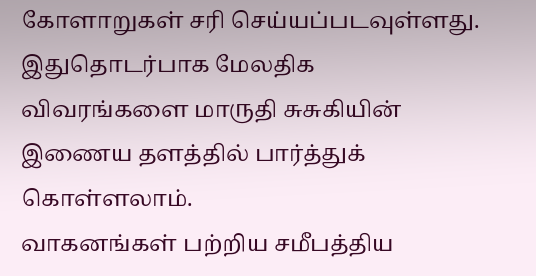கோளாறுகள் சரி செய்யப்படவுள்ளது. இதுதொடர்பாக மேலதிக விவரங்களை மாருதி சுசுகியின் இணைய தளத்தில் பார்த்துக் கொள்ளலாம்.
வாகனங்கள் பற்றிய சமீபத்திய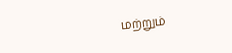மற்றும்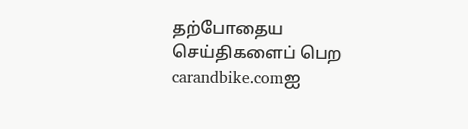தற்போதைய செய்திகளைப் பெற carandbike.comஐ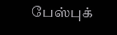பேஸ்புக்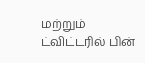மற்றும் ட்விட்டரில் பின்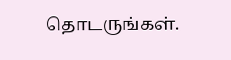தொடருங்கள்.